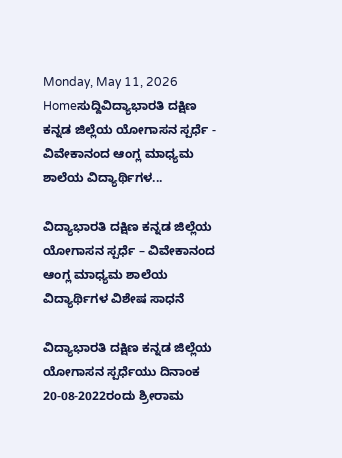Monday, May 11, 2026
Homeಸುದ್ದಿವಿದ್ಯಾಭಾರತಿ ದಕ್ಷಿಣ ಕನ್ನಡ ಜಿಲ್ಲೆಯ ಯೋಗಾಸನ ಸ್ಪರ್ಧೆ - ವಿವೇಕಾನಂದ ಆಂಗ್ಲ ಮಾಧ್ಯಮ ಶಾಲೆಯ ವಿದ್ಯಾರ್ಥಿಗಳ...

ವಿದ್ಯಾಭಾರತಿ ದಕ್ಷಿಣ ಕನ್ನಡ ಜಿಲ್ಲೆಯ ಯೋಗಾಸನ ಸ್ಪರ್ಧೆ – ವಿವೇಕಾನಂದ ಆಂಗ್ಲ ಮಾಧ್ಯಮ ಶಾಲೆಯ ವಿದ್ಯಾರ್ಥಿಗಳ ವಿಶೇಷ ಸಾಧನೆ

ವಿದ್ಯಾಭಾರತಿ ದಕ್ಷಿಣ ಕನ್ನಡ ಜಿಲ್ಲೆಯ ಯೋಗಾಸನ ಸ್ಪರ್ಧೆಯು ದಿನಾಂಕ 20-08-2022ರಂದು ಶ್ರೀರಾಮ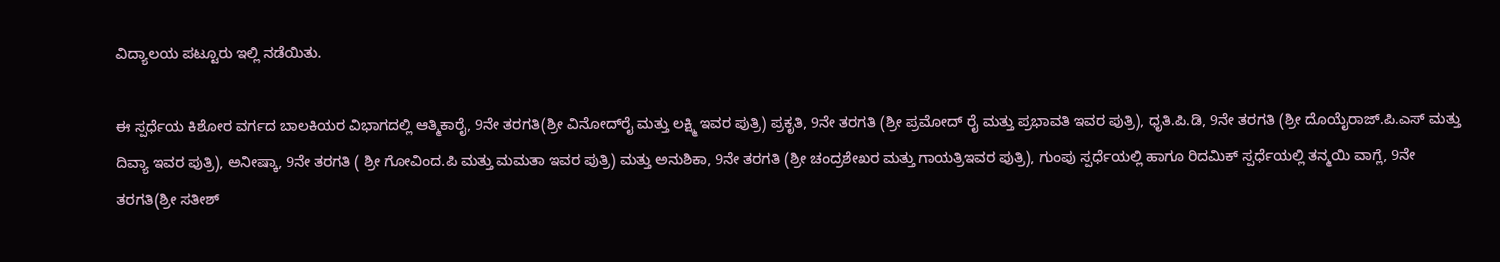ವಿದ್ಯಾಲಯ ಪಟ್ಟೂರು ಇಲ್ಲಿ ನಡೆಯಿತು.

ಈ ಸ್ಪರ್ಧೆಯ ಕಿಶೋರ ವರ್ಗದ ಬಾಲಕಿಯರ ವಿಭಾಗದಲ್ಲಿ ಆತ್ಮಿಕಾರೈ, 9ನೇ ತರಗತಿ(ಶ್ರೀ ವಿನೋದ್‌ರೈ ಮತ್ತು ಲಕ್ಷ್ಮಿ ಇವರ ಪುತ್ರಿ) ಪ್ರಕೃತಿ, 9ನೇ ತರಗತಿ (ಶ್ರೀ ಪ್ರಮೋದ್‌ ರೈ ಮತ್ತು ಪ್ರಭಾವತಿ ಇವರ ಪುತ್ರಿ), ಧೃತಿ.ಪಿ.ಡಿ, 9ನೇ ತರಗತಿ (ಶ್ರೀ ದೊಯೈರಾಜ್.ಪಿ.ಎಸ್ ಮತ್ತು ದಿವ್ಯಾ ಇವರ ಪುತ್ರಿ), ಅನೀಷ್ಕಾ, 9ನೇ ತರಗತಿ ( ಶ್ರೀ ಗೋವಿಂದ.ಪಿ ಮತ್ತು ಮಮತಾ ಇವರ ಪುತ್ರಿ) ಮತ್ತು ಅನುಶಿಕಾ, 9ನೇ ತರಗತಿ (ಶ್ರೀ ಚಂದ್ರಶೇಖರ ಮತ್ತು ಗಾಯತ್ರಿಇವರ ಪುತ್ರಿ), ಗುಂಪು ಸ್ಪರ್ಧೆಯಲ್ಲಿ ಹಾಗೂ ರಿದಮಿಕ್ ಸ್ಪರ್ಧೆಯಲ್ಲಿ ತನ್ಮಯಿ ವಾಗ್ಲೆ, 9ನೇ ತರಗತಿ(ಶ್ರೀ ಸತೀಶ್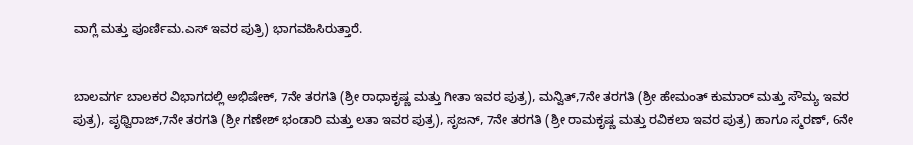ವಾಗ್ಲೆ ಮತ್ತು ಪೂರ್ಣಿಮ.ಎಸ್‌ ಇವರ ಪುತ್ರಿ) ಭಾಗವಹಿಸಿರುತ್ತಾರೆ.


ಬಾಲವರ್ಗ ಬಾಲಕರ ವಿಭಾಗದಲ್ಲಿ ಅಭಿಷೇಕ್, 7ನೇ ತರಗತಿ (ಶ್ರೀ ರಾಧಾಕೃಷ್ಣ ಮತ್ತು ಗೀತಾ ಇವರ ಪುತ್ರ), ಮನ್ವಿತ್,7ನೇ ತರಗತಿ (ಶ್ರೀ ಹೇಮಂತ್‌ ಕುಮಾರ್ ಮತ್ತು ಸೌಮ್ಯ ಇವರ ಪುತ್ರ), ಪೃಥ್ವಿರಾಜ್,7ನೇ ತರಗತಿ (ಶ್ರೀ ಗಣೇಶ್ ಭಂಡಾರಿ ಮತ್ತು ಲತಾ ಇವರ ಪುತ್ರ), ಸೃಜನ್, 7ನೇ ತರಗತಿ (ಶ್ರೀ ರಾಮಕೃಷ್ಣ ಮತ್ತು ರವಿಕಲಾ ಇವರ ಪುತ್ರ) ಹಾಗೂ ಸ್ಮರಣ್, 6ನೇ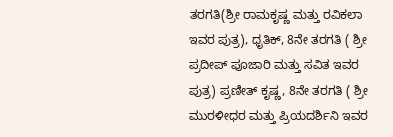ತರಗತಿ(ಶ್ರೀ ರಾಮಕೃಷ್ಣ ಮತ್ತು ರವಿಕಲಾ ಇವರ ಪುತ್ರ), ಧೃತಿಕ್, 8ನೇ ತರಗತಿ ( ಶ್ರೀ ಪ್ರದೀಪ್ ಪೂಜಾರಿ ಮತ್ತು ಸವಿತ ಇವರ ಪುತ್ರ) ಪ್ರಣೀತ್‌ ಕೃಷ್ಣ, 8ನೇ ತರಗತಿ ( ಶ್ರೀ ಮುರಳೀಧರ ಮತ್ತು ಪ್ರಿಯದರ್ಶಿನಿ ಇವರ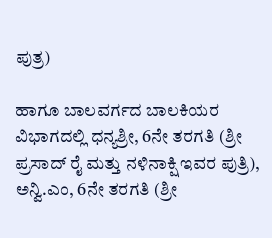ಪುತ್ರ)

ಹಾಗೂ ಬಾಲವರ್ಗದ ಬಾಲಕಿಯರ ವಿಭಾಗದಲ್ಲಿ ಧನ್ಯಶ್ರೀ, 6ನೇ ತರಗತಿ (ಶ್ರೀ ಪ್ರಸಾದ್‌ ರೈ ಮತ್ತು ನಳಿನಾಕ್ಷಿ ಇವರ ಪುತ್ರಿ), ಅನ್ವಿ.ಎಂ, 6ನೇ ತರಗತಿ (ಶ್ರೀ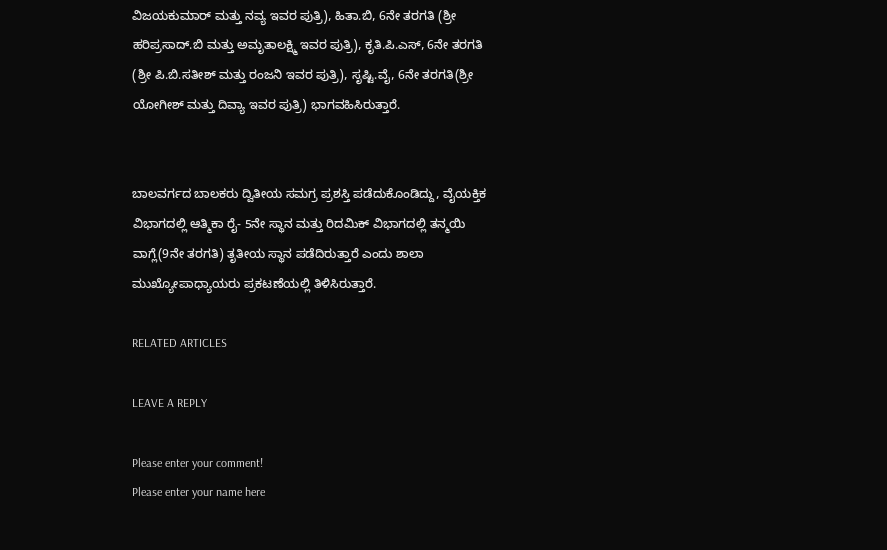ವಿಜಯಕುಮಾರ್ ಮತ್ತು ನವ್ಯ ಇವರ ಪುತ್ರಿ), ಹಿತಾ.ಬಿ, 6ನೇ ತರಗತಿ (ಶ್ರೀ ಹರಿಪ್ರಸಾದ್.ಬಿ ಮತ್ತು ಅಮೃತಾಲಕ್ಷ್ಮಿ ಇವರ ಪುತ್ರಿ), ಕೃತಿ.ಪಿ.ಎಸ್, 6ನೇ ತರಗತಿ (ಶ್ರೀ ಪಿ.ಬಿ.ಸತೀಶ್ ಮತ್ತು ರಂಜನಿ ಇವರ ಪುತ್ರಿ), ಸೃಷ್ಟಿ.ವೈ, 6ನೇ ತರಗತಿ(ಶ್ರೀ ಯೋಗೀಶ್ ಮತ್ತು ದಿವ್ಯಾ ಇವರ ಪುತ್ರಿ) ಭಾಗವಹಿಸಿರುತ್ತಾರೆ.


ಬಾಲವರ್ಗದ ಬಾಲಕರು ದ್ವಿತೀಯ ಸಮಗ್ರ ಪ್ರಶಸ್ತಿ ಪಡೆದುಕೊಂಡಿದ್ದು, ವೈಯಕ್ತಿಕ ವಿಭಾಗದಲ್ಲಿ ಆತ್ಮಿಕಾ ರೈ- 5ನೇ ಸ್ಥಾನ ಮತ್ತು ರಿದಮಿಕ್ ವಿಭಾಗದಲ್ಲಿ ತನ್ಮಯಿ ವಾಗ್ಲೆ(9ನೇ ತರಗತಿ) ತೃತೀಯ ಸ್ಥಾನ ಪಡೆದಿರುತ್ತಾರೆ ಎಂದು ಶಾಲಾ ಮುಖ್ಯೋಪಾಧ್ಯಾಯರು ಪ್ರಕಟಣೆಯಲ್ಲಿ ತಿಳಿಸಿರುತ್ತಾರೆ.

RELATED ARTICLES

LEAVE A REPLY

Please enter your comment!
Please enter your name here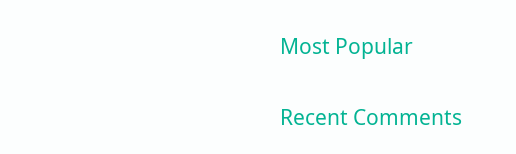Most Popular

Recent Comments